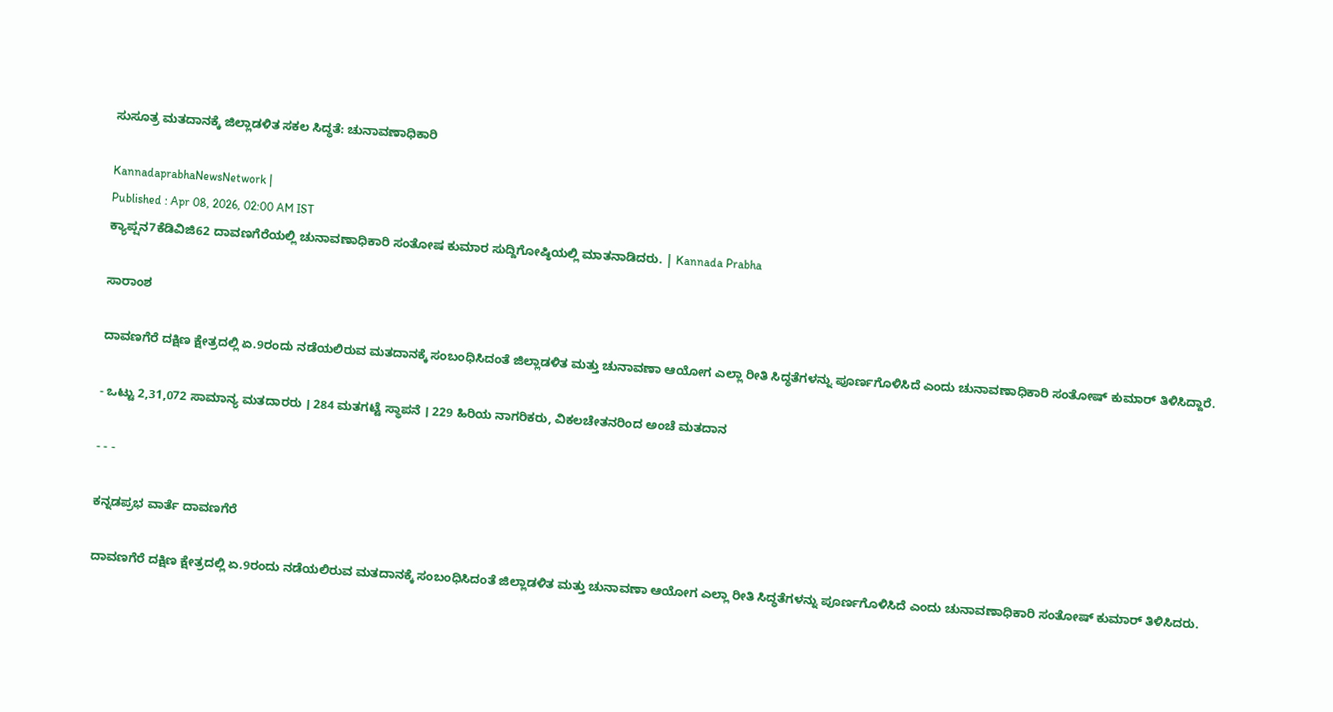ಸುಸೂತ್ರ ಮತದಾನಕ್ಕೆ ಜಿಲ್ಲಾಡಳಿತ ಸಕಲ ಸಿದ್ಧತೆ: ಚುನಾವಣಾಧಿಕಾರಿ

KannadaprabhaNewsNetwork |
Published : Apr 08, 2026, 02:00 AM IST
ಕ್ಯಾಪ್ಷನ7ಕೆಡಿವಿಜಿ62 ದಾವಣಗೆರೆಯಲ್ಲಿ ಚುನಾವಣಾಧಿಕಾರಿ ಸಂತೋಷ ಕುಮಾರ ಸುದ್ದಿಗೋಷ್ಠಿಯಲ್ಲಿ ಮಾತನಾಡಿದರು. | Kannada Prabha

ಸಾರಾಂಶ

ದಾವಣಗೆರೆ ದಕ್ಷಿಣ ಕ್ಷೇತ್ರದಲ್ಲಿ ಏ.9ರಂದು ನಡೆಯಲಿರುವ ಮತದಾನಕ್ಕೆ ಸಂಬಂಧಿಸಿದಂತೆ ಜಿಲ್ಲಾಡಳಿತ ಮತ್ತು ಚುನಾವಣಾ ಆಯೋಗ ಎಲ್ಲಾ ರೀತಿ ಸಿದ್ಧತೆಗಳನ್ನು ಪೂರ್ಣಗೊಳಿಸಿದೆ ಎಂದು ಚುನಾವಣಾಧಿಕಾರಿ ಸಂತೋಷ್‌ ಕುಮಾರ್‌ ತಿಳಿಸಿದ್ದಾರೆ.

- ಒಟ್ಟು 2,31,072 ಸಾಮಾನ್ಯ ಮತದಾರರು । 284 ಮತಗಟ್ಟೆ ಸ್ಥಾಪನೆ । 229 ಹಿರಿಯ ನಾಗರಿಕರು, ವಿಕಲಚೇತನರಿಂದ ಅಂಚೆ ಮತದಾನ

- - -

ಕನ್ನಡಪ್ರಭ ವಾರ್ತೆ ದಾವಣಗೆರೆ

ದಾವಣಗೆರೆ ದಕ್ಷಿಣ ಕ್ಷೇತ್ರದಲ್ಲಿ ಏ.9ರಂದು ನಡೆಯಲಿರುವ ಮತದಾನಕ್ಕೆ ಸಂಬಂಧಿಸಿದಂತೆ ಜಿಲ್ಲಾಡಳಿತ ಮತ್ತು ಚುನಾವಣಾ ಆಯೋಗ ಎಲ್ಲಾ ರೀತಿ ಸಿದ್ಧತೆಗಳನ್ನು ಪೂರ್ಣಗೊಳಿಸಿದೆ ಎಂದು ಚುನಾವಣಾಧಿಕಾರಿ ಸಂತೋಷ್‌ ಕುಮಾರ್‌ ತಿಳಿಸಿದರು.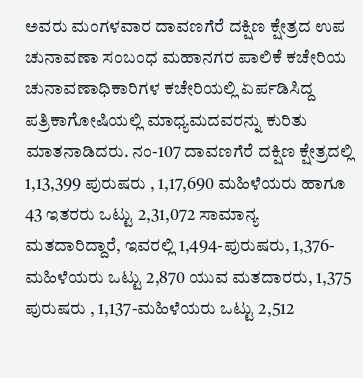ಅವರು ಮಂಗಳವಾರ ದಾವಣಗೆರೆ ದಕ್ಷಿಣ ಕ್ಷೇತ್ರದ ಉಪ ಚುನಾವಣಾ ಸಂಬಂಧ ಮಹಾನಗರ ಪಾಲಿಕೆ ಕಚೇರಿಯ ಚುನಾವಣಾಧಿಕಾರಿಗಳ ಕಚೇರಿಯಲ್ಲಿ ಏರ್ಪಡಿಸಿದ್ದ ಪತ್ರಿಕಾಗೋಷಿಯಲ್ಲಿ ಮಾಧ್ಯಮದವರನ್ನು ಕುರಿತು ಮಾತನಾಡಿದರು. ನಂ-107 ದಾವಣಗೆರೆ ದಕ್ಷಿಣ ಕ್ಷೇತ್ರದಲ್ಲಿ 1,13,399 ಪುರುಷರು , 1,17,690 ಮಹಿಳೆಯರು ಹಾಗೂ 43 ಇತರರು ಒಟ್ಟು 2,31,072 ಸಾಮಾನ್ಯ ಮತದಾರಿದ್ದಾರೆ, ಇವರಲ್ಲಿ 1,494-ಪುರುಷರು, 1,376-ಮಹಿಳೆಯರು ಒಟ್ಟು 2,870 ಯುವ ಮತದಾರರು, 1,375 ಪುರುಷರು , 1,137-ಮಹಿಳೆಯರು ಒಟ್ಟು 2,512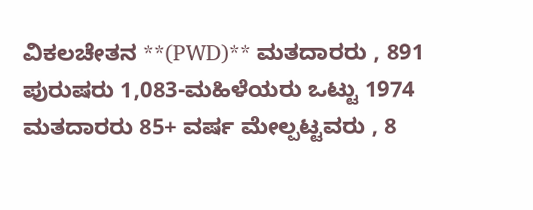ವಿಕಲಚೇತನ **(PWD)** ಮತದಾರರು , 891 ಪುರುಷರು 1,083-ಮಹಿಳೆಯರು ಒಟ್ಟು 1974 ಮತದಾರರು 85+ ವರ್ಷ ಮೇಲ್ಪಟ್ಟವರು , 8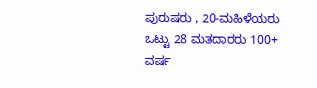ಪುರುಷರು , 20-ಮಹಿಳೆಯರು ಒಟ್ಟು 28 ಮತದಾರರು 100+ ವರ್ಷ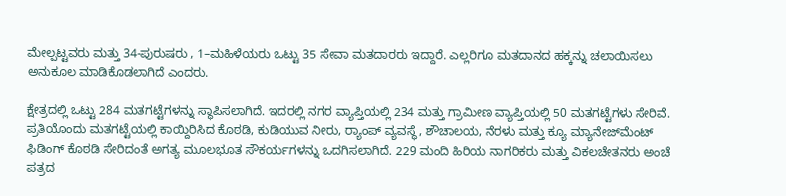ಮೇಲ್ಪಟ್ಟವರು ಮತ್ತು 34-ಪುರುಷರು , 1–ಮಹಿಳೆಯರು ಒಟ್ಟು 35 ಸೇವಾ ಮತದಾರರು ಇದ್ದಾರೆ. ಎಲ್ಲರಿಗೂ ಮತದಾನದ ಹಕ್ಕನ್ನು ಚಲಾಯಿಸಲು ಅನುಕೂಲ ಮಾಡಿಕೊಡಲಾಗಿದೆ ಎಂದರು.

ಕ್ಷೇತ್ರದಲ್ಲಿ ಒಟ್ಟು 284 ಮತಗಟ್ಟೆಗಳನ್ನು ಸ್ಥಾಪಿಸಲಾಗಿದೆ. ಇದರಲ್ಲಿ ನಗರ ವ್ಯಾಪ್ತಿಯಲ್ಲಿ 234 ಮತ್ತು ಗ್ರಾಮೀಣ ವ್ಯಾಪ್ತಿಯಲ್ಲಿ 50 ಮತಗಟ್ಟೆಗಳು ಸೇರಿವೆ. ಪ್ರತಿಯೊಂದು ಮತಗಟ್ಟೆಯಲ್ಲಿ ಕಾಯ್ದಿರಿಸಿದ ಕೊಠಡಿ, ಕುಡಿಯುವ ನೀರು, ರ‍್ಯಾಂಪ್ ವ್ಯವಸ್ಥೆ, ಶೌಚಾಲಯ, ನೆರಳು ಮತ್ತು ಕ್ಯೂ ಮ್ಯಾನೇಜ್‌ಮೆಂಟ್ ಫಿಡಿಂಗ್‌ ಕೊಠಡಿ ಸೇರಿದಂತೆ ಅಗತ್ಯ ಮೂಲಭೂತ ಸೌಕರ್ಯಗಳನ್ನು ಒದಗಿಸಲಾಗಿದೆ. 229 ಮಂದಿ ಹಿರಿಯ ನಾಗರಿಕರು ಮತ್ತು ವಿಕಲಚೇತನರು ಅಂಚೆ ಪತ್ರದ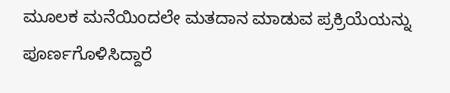ಮೂಲಕ ಮನೆಯಿಂದಲೇ ಮತದಾನ ಮಾಡುವ ಪ್ರಕ್ರಿಯೆಯನ್ನು ಪೂರ್ಣಗೊಳಿಸಿದ್ದಾರೆ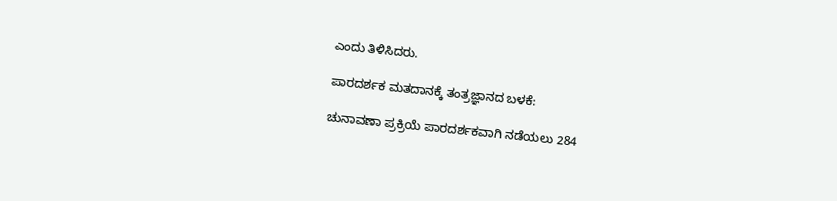ಎಂದು ತಿಳಿಸಿದರು.

ಪಾರದರ್ಶಕ ಮತದಾನಕ್ಕೆ ತಂತ್ರಜ್ಞಾನದ ಬಳಕೆ:

ಚುನಾವಣಾ ಪ್ರಕ್ರಿಯೆ ಪಾರದರ್ಶಕವಾಗಿ ನಡೆಯಲು 284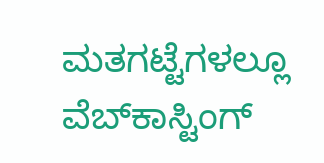ಮತಗಟ್ಟೆಗಳಲ್ಲೂ ವೆಬ್‌ಕಾಸ್ಟಿಂಗ್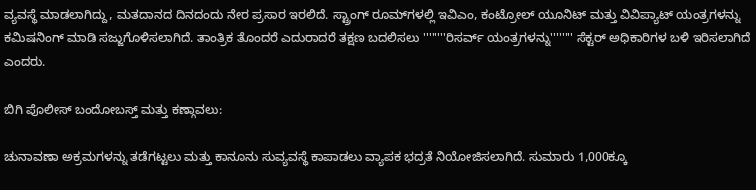ವ್ಯವಸ್ಥೆ ಮಾಡಲಾಗಿದ್ದು, ಮತದಾನದ ದಿನದಂದು ನೇರ ಪ್ರಸಾರ ಇರಲಿದೆ. ಸ್ಟ್ರಾಂಗ್ ರೂಮ್‌ಗಳಲ್ಲಿ ಇವಿಎಂ, ಕಂಟ್ರೋಲ್ ಯೂನಿಟ್ ಮತ್ತು ವಿವಿಪ್ಯಾಟ್ ಯಂತ್ರಗಳನ್ನು ಕಮಿಷನಿಂಗ್ ಮಾಡಿ ಸಜ್ಜುಗೊಳಿಸಲಾಗಿದೆ. ತಾಂತ್ರಿಕ ತೊಂದರೆ ಎದುರಾದರೆ ತಕ್ಷಣ ಬದಲಿಸಲು ''''''''ರಿಸರ್ವ್ ಯಂತ್ರಗಳನ್ನು'''''''' ಸೆಕ್ಟರ್ ಅಧಿಕಾರಿಗಳ ಬಳಿ ಇರಿಸಲಾಗಿದೆ ಎಂದರು.

ಬಿಗಿ ಪೊಲೀಸ್ ಬಂದೋಬಸ್ತ್ ಮತ್ತು ಕಣ್ಗಾವಲು:

ಚುನಾವಣಾ ಅಕ್ರಮಗಳನ್ನು ತಡೆಗಟ್ಟಲು ಮತ್ತು ಕಾನೂನು ಸುವ್ಯವಸ್ಥೆ ಕಾಪಾಡಲು ವ್ಯಾಪಕ ಭದ್ರತೆ ನಿಯೋಜಿಸಲಾಗಿದೆ. ಸುಮಾರು 1,000ಕ್ಕೂ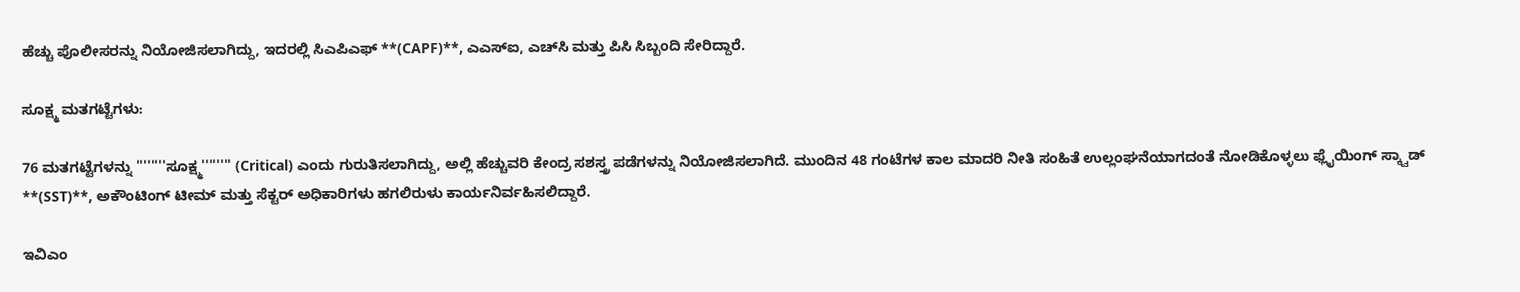ಹೆಚ್ಚು ಪೊಲೀಸರನ್ನು ನಿಯೋಜಿಸಲಾಗಿದ್ದು, ಇದರಲ್ಲಿ ಸಿಎಪಿಎಫ್ **(CAPF)**, ಎಎಸ್ಐ, ಎಚ್‌ಸಿ ಮತ್ತು ಪಿಸಿ ಸಿಬ್ಬಂದಿ ಸೇರಿದ್ದಾರೆ.

ಸೂಕ್ಷ್ಮ ಮತಗಟ್ಟೆಗಳು:

76 ಮತಗಟ್ಟೆಗಳನ್ನು ''''''''ಸೂಕ್ಷ್ಮ'''''''' (Critical) ಎಂದು ಗುರುತಿಸಲಾಗಿದ್ದು, ಅಲ್ಲಿ ಹೆಚ್ಚುವರಿ ಕೇಂದ್ರ ಸಶಸ್ತ್ರ ಪಡೆಗಳನ್ನು ನಿಯೋಜಿಸಲಾಗಿದೆ. ಮುಂದಿನ 48 ಗಂಟೆಗಳ ಕಾಲ ಮಾದರಿ ನೀತಿ ಸಂಹಿತೆ ಉಲ್ಲಂಘನೆಯಾಗದಂತೆ ನೋಡಿಕೊಳ್ಳಲು ಫ್ಲೈಯಿಂಗ್ ಸ್ಕ್ವಾಡ್ **(SST)**, ಅಕೌಂಟಿಂಗ್ ಟೀಮ್ ಮತ್ತು ಸೆಕ್ಟರ್ ಅಧಿಕಾರಿಗಳು ಹಗಲಿರುಳು ಕಾರ್ಯನಿರ್ವಹಿಸಲಿದ್ದಾರೆ.

ಇವಿಎಂ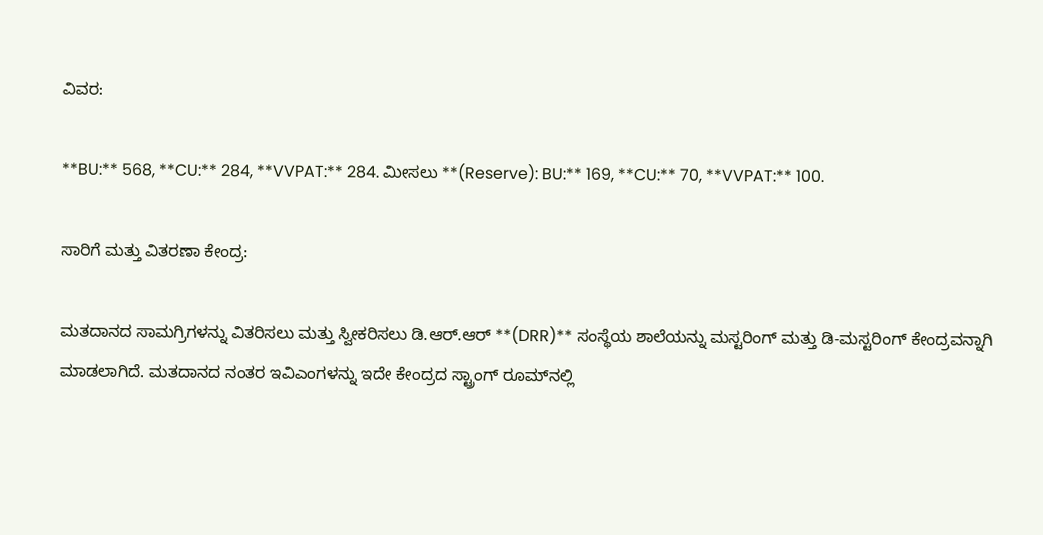ವಿವರ:

**BU:** 568, **CU:** 284, **VVPAT:** 284. ಮೀಸಲು **(Reserve): BU:** 169, **CU:** 70, **VVPAT:** 100.

ಸಾರಿಗೆ ಮತ್ತು ವಿತರಣಾ ಕೇಂದ್ರ:

ಮತದಾನದ ಸಾಮಗ್ರಿಗಳನ್ನು ವಿತರಿಸಲು ಮತ್ತು ಸ್ವೀಕರಿಸಲು ಡಿ.ಆರ್.ಆರ್ **(DRR)** ಸಂಸ್ಥೆಯ ಶಾಲೆಯನ್ನು ಮಸ್ಟರಿಂಗ್ ಮತ್ತು ಡಿ-ಮಸ್ಟರಿಂಗ್ ಕೇಂದ್ರವನ್ನಾಗಿ ಮಾಡಲಾಗಿದೆ. ಮತದಾನದ ನಂತರ ಇವಿಎಂಗಳನ್ನು ಇದೇ ಕೇಂದ್ರದ ಸ್ಟ್ರಾಂಗ್ ರೂಮ್‌ನಲ್ಲಿ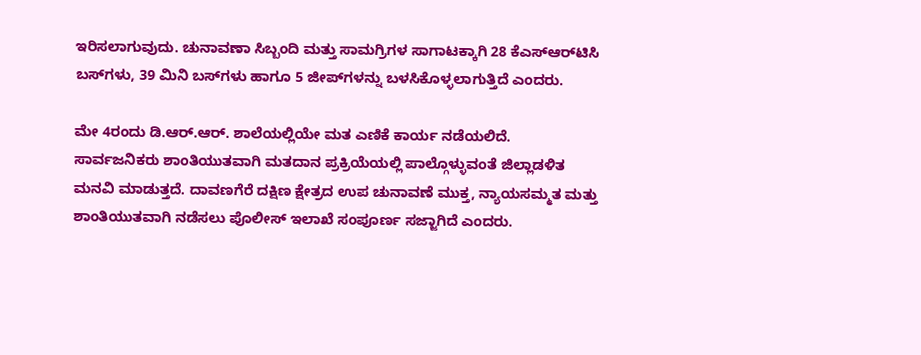ಇರಿಸಲಾಗುವುದು. ಚುನಾವಣಾ ಸಿಬ್ಬಂದಿ ಮತ್ತು ಸಾಮಗ್ರಿಗಳ ಸಾಗಾಟಕ್ಕಾಗಿ 28 ಕೆಎಸ್ಆರ್‌ಟಿಸಿ ಬಸ್‌ಗಳು, 39 ಮಿನಿ ಬಸ್‌ಗಳು ಹಾಗೂ 5 ಜೀಪ್‌ಗಳನ್ನು ಬಳಸಿಕೊಳ್ಳಲಾಗುತ್ತಿದೆ ಎಂದರು.

ಮೇ 4ರಂದು ಡಿ.ಆರ್.ಆರ್. ಶಾಲೆಯಲ್ಲಿಯೇ ಮತ ಎಣಿಕೆ ಕಾರ್ಯ ನಡೆಯಲಿದೆ. ಸಾರ್ವಜನಿಕರು ಶಾಂತಿಯುತವಾಗಿ ಮತದಾನ ಪ್ರಕ್ರಿಯೆಯಲ್ಲಿ ಪಾಲ್ಗೊಳ್ಳುವಂತೆ ಜಿಲ್ಲಾಡಳಿತ ಮನವಿ ಮಾಡುತ್ತದೆ. ದಾವಣಗೆರೆ ದಕ್ಷಿಣ ಕ್ಷೇತ್ರದ ಉಪ ಚುನಾವಣೆ ಮುಕ್ತ, ನ್ಯಾಯಸಮ್ಮತ ಮತ್ತು ಶಾಂತಿಯುತವಾಗಿ ನಡೆಸಲು ಪೊಲೀಸ್ ಇಲಾಖೆ ಸಂಪೂರ್ಣ ಸಜ್ಜಾಗಿದೆ ಎಂದರು.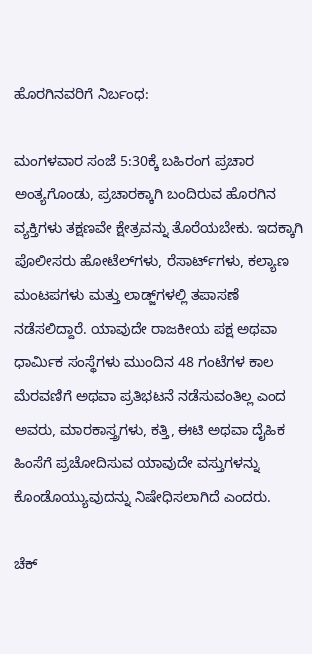ಹೊರಗಿನವರಿಗೆ ನಿರ್ಬಂಧ:

ಮಂಗಳವಾರ ಸಂಜೆ 5:30ಕ್ಕೆ ಬಹಿರಂಗ ಪ್ರಚಾರ ಅಂತ್ಯಗೊಂಡು, ಪ್ರಚಾರಕ್ಕಾಗಿ ಬಂದಿರುವ ಹೊರಗಿನ ವ್ಯಕ್ತಿಗಳು ತಕ್ಷಣವೇ ಕ್ಷೇತ್ರವನ್ನು ತೊರೆಯಬೇಕು. ಇದಕ್ಕಾಗಿ ಪೊಲೀಸರು ಹೋಟೆಲ್‌ಗಳು, ರೆಸಾರ್ಟ್‌ಗಳು, ಕಲ್ಯಾಣ ಮಂಟಪಗಳು ಮತ್ತು ಲಾಡ್ಜ್‌ಗಳಲ್ಲಿ ತಪಾಸಣೆ ನಡೆಸಲಿದ್ದಾರೆ. ಯಾವುದೇ ರಾಜಕೀಯ ಪಕ್ಷ ಅಥವಾ ಧಾರ್ಮಿಕ ಸಂಸ್ಥೆಗಳು ಮುಂದಿನ 48 ಗಂಟೆಗಳ ಕಾಲ ಮೆರವಣಿಗೆ ಅಥವಾ ಪ್ರತಿಭಟನೆ ನಡೆಸುವಂತಿಲ್ಲ ಎಂದ ಅವರು, ಮಾರಕಾಸ್ತ್ರಗಳು, ಕತ್ತಿ, ಈಟಿ ಅಥವಾ ದೈಹಿಕ ಹಿಂಸೆಗೆ ಪ್ರಚೋದಿಸುವ ಯಾವುದೇ ವಸ್ತುಗಳನ್ನು ಕೊಂಡೊಯ್ಯುವುದನ್ನು ನಿಷೇಧಿಸಲಾಗಿದೆ ಎಂದರು.

ಚೆಕ್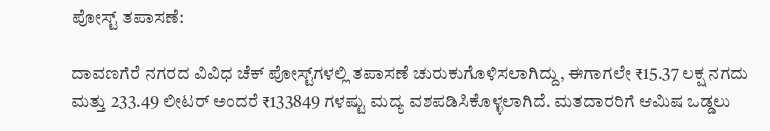ಪೋಸ್ಟ್ ತಪಾಸಣೆ:

ದಾವಣಗೆರೆ ನಗರದ ವಿವಿಧ ಚೆಕ್ ಪೋಸ್ಟ್‌ಗಳಲ್ಲಿ ತಪಾಸಣೆ ಚುರುಕುಗೊಳಿಸಲಾಗಿದ್ದು, ಈಗಾಗಲೇ ₹15.37 ಲಕ್ಷ ನಗದು ಮತ್ತು 233.49 ಲೀಟರ್‌ ಅಂದರೆ ₹133849 ಗಳಷ್ಟು ಮದ್ಯ ವಶಪಡಿಸಿಕೊಳ್ಳಲಾಗಿದೆ. ಮತದಾರರಿಗೆ ಆಮಿಷ ಒಡ್ಡಲು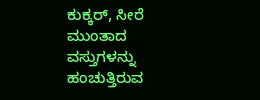ಕುಕ್ಕರ್, ಸೀರೆ ಮುಂತಾದ ವಸ್ತುಗಳನ್ನು ಹಂಚುತ್ತಿರುವ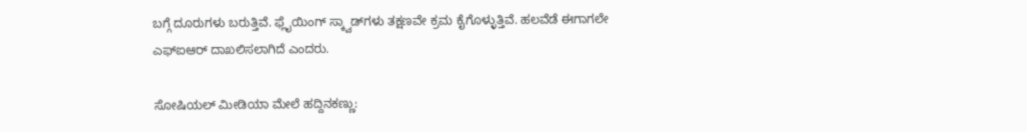ಬಗ್ಗೆ ದೂರುಗಳು ಬರುತ್ತಿವೆ. ಫ್ಲೈಯಿಂಗ್ ಸ್ಕ್ವಾಡ್‌ಗಳು ತಕ್ಷಣವೇ ಕ್ರಮ ಕೈಗೊಳ್ಳುತ್ತಿವೆ. ಹಲವೆಡೆ ಈಗಾಗಲೇ ಎಫ್‌ಐಆರ್ ದಾಖಲಿಸಲಾಗಿದೆ ಎಂದರು.

ಸೋಷಿಯಲ್ ಮೀಡಿಯಾ ಮೇಲೆ ಹದ್ದಿನಕಣ್ಣು: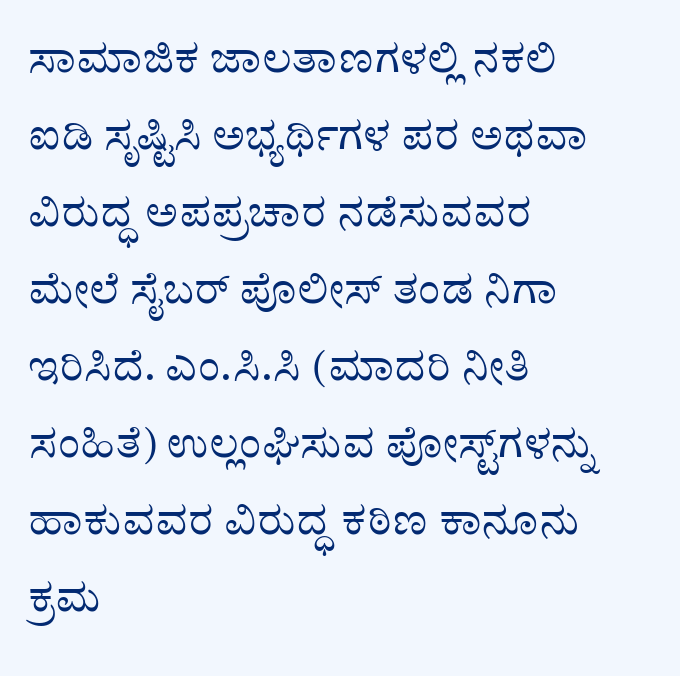ಸಾಮಾಜಿಕ ಜಾಲತಾಣಗಳಲ್ಲಿ ನಕಲಿ ಐಡಿ ಸೃಷ್ಟಿಸಿ ಅಭ್ಯರ್ಥಿಗಳ ಪರ ಅಥವಾ ವಿರುದ್ಧ ಅಪಪ್ರಚಾರ ನಡೆಸುವವರ ಮೇಲೆ ಸೈಬರ್ ಪೊಲೀಸ್ ತಂಡ ನಿಗಾ ಇರಿಸಿದೆ. ಎಂ.ಸಿ.ಸಿ (ಮಾದರಿ ನೀತಿ ಸಂಹಿತೆ) ಉಲ್ಲಂಘಿಸುವ ಪೋಸ್ಟ್‌ಗಳನ್ನು ಹಾಕುವವರ ವಿರುದ್ಧ ಕಠಿಣ ಕಾನೂನು ಕ್ರಮ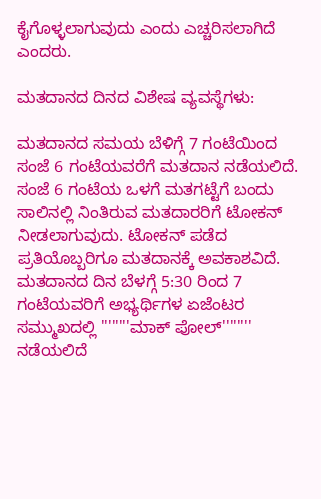ಕೈಗೊಳ್ಳಲಾಗುವುದು ಎಂದು ಎಚ್ಚರಿಸಲಾಗಿದೆ ಎಂದರು.

ಮತದಾನದ ದಿನದ ವಿಶೇಷ ವ್ಯವಸ್ಥೆಗಳು:

ಮತದಾನದ ಸಮಯ ಬೆಳಿಗ್ಗೆ 7 ಗಂಟೆಯಿಂದ ಸಂಜೆ 6 ಗಂಟೆಯವರೆಗೆ ಮತದಾನ ನಡೆಯಲಿದೆ. ಸಂಜೆ 6 ಗಂಟೆಯ ಒಳಗೆ ಮತಗಟ್ಟೆಗೆ ಬಂದು ಸಾಲಿನಲ್ಲಿ ನಿಂತಿರುವ ಮತದಾರರಿಗೆ ಟೋಕನ್ ನೀಡಲಾಗುವುದು. ಟೋಕನ್ ಪಡೆದ ಪ್ರತಿಯೊಬ್ಬರಿಗೂ ಮತದಾನಕ್ಕೆ ಅವಕಾಶವಿದೆ. ಮತದಾನದ ದಿನ ಬೆಳಗ್ಗೆ 5:30 ರಿಂದ 7 ಗಂಟೆಯವರಿಗೆ ಅಭ್ಯರ್ಥಿಗಳ ಏಜೆಂಟರ ಸಮ್ಮುಖದಲ್ಲಿ ''''''''ಮಾಕ್ ಪೋಲ್'''''''' ನಡೆಯಲಿದೆ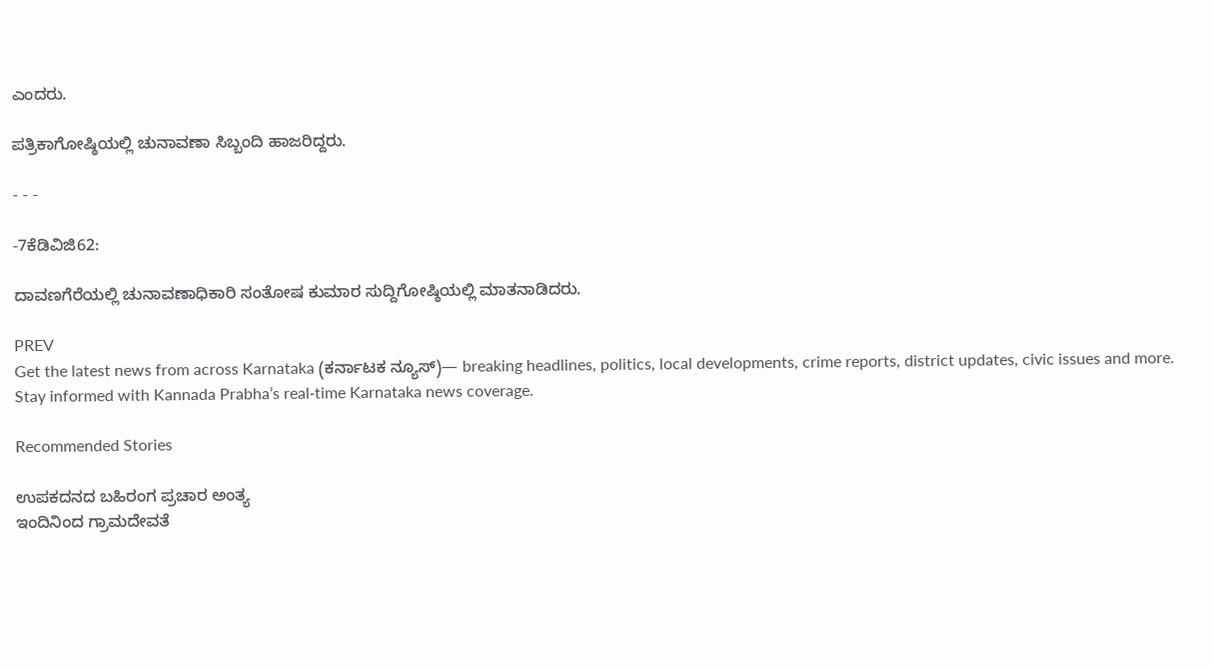ಎಂದರು.

ಪತ್ರಿಕಾಗೋಷ್ಠಿಯಲ್ಲಿ ಚುನಾವಣಾ ಸಿಬ್ಬಂದಿ ಹಾಜರಿದ್ದರು.

- - -

-7ಕೆಡಿವಿಜಿ62:

ದಾವಣಗೆರೆಯಲ್ಲಿ ಚುನಾವಣಾಧಿಕಾರಿ ಸಂತೋಷ ಕುಮಾರ ಸುದ್ದಿಗೋಷ್ಠಿಯಲ್ಲಿ ಮಾತನಾಡಿದರು.

PREV
Get the latest news from across Karnataka (ಕರ್ನಾಟಕ ನ್ಯೂಸ್)— breaking headlines, politics, local developments, crime reports, district updates, civic issues and more. Stay informed with Kannada Prabha’s real‑time Karnataka news coverage.

Recommended Stories

ಉಪಕದನದ ಬಹಿರಂಗ ಪ್ರಚಾರ ಅಂತ್ಯ
ಇಂದಿನಿಂದ ಗ್ರಾಮದೇವತೆ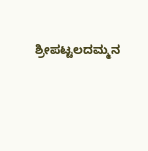ಶ್ರೀಪಟ್ಟಲದಮ್ಮನ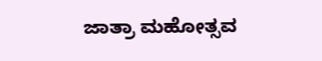ಜಾತ್ರಾ ಮಹೋತ್ಸವ